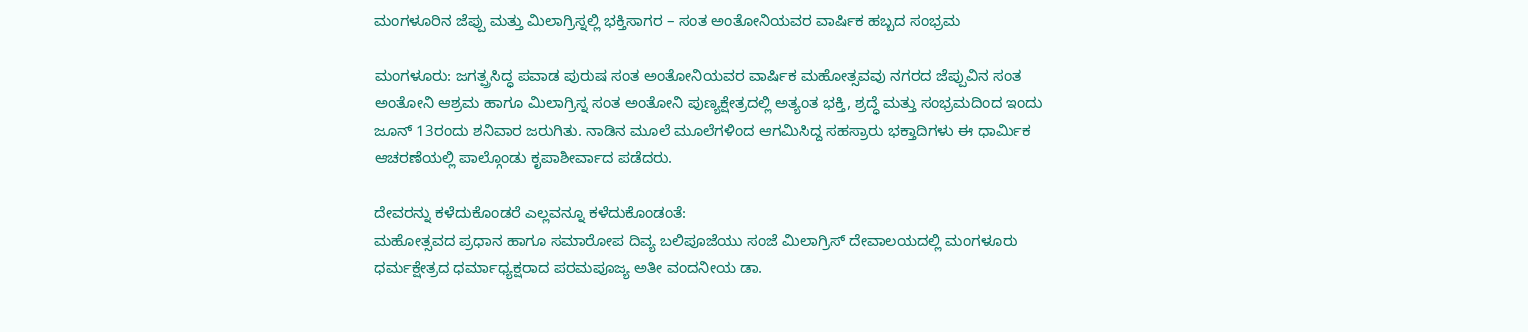ಮಂಗಳೂರಿನ ಜೆಪ್ಪು ಮತ್ತು ಮಿಲಾಗ್ರಿಸ್ನಲ್ಲಿ ಭಕ್ತಿಸಾಗರ – ಸಂತ ಅಂತೋನಿಯವರ ವಾರ್ಷಿಕ ಹಬ್ಬದ ಸಂಭ್ರಮ

ಮಂಗಳೂರು: ಜಗತ್ಪ್ರಸಿದ್ಧ ಪವಾಡ ಪುರುಷ ಸಂತ ಅಂತೋನಿಯವರ ವಾರ್ಷಿಕ ಮಹೋತ್ಸವವು ನಗರದ ಜೆಪ್ಪುವಿನ ಸಂತ ಅಂತೋನಿ ಆಶ್ರಮ ಹಾಗೂ ಮಿಲಾಗ್ರಿಸ್ನ ಸಂತ ಅಂತೋನಿ ಪುಣ್ಯಕ್ಷೇತ್ರದಲ್ಲಿ ಅತ್ಯಂತ ಭಕ್ತಿ, ಶ್ರದ್ಧೆ ಮತ್ತು ಸಂಭ್ರಮದಿಂದ ಇಂದು ಜೂನ್ 13ರಂದು ಶನಿವಾರ ಜರುಗಿತು. ನಾಡಿನ ಮೂಲೆ ಮೂಲೆಗಳಿಂದ ಆಗಮಿಸಿದ್ದ ಸಹಸ್ರಾರು ಭಕ್ತಾದಿಗಳು ಈ ಧಾರ್ಮಿಕ ಆಚರಣೆಯಲ್ಲಿ ಪಾಲ್ಗೊಂಡು ಕೃಪಾಶೀರ್ವಾದ ಪಡೆದರು.

ದೇವರನ್ನು ಕಳೆದುಕೊಂಡರೆ ಎಲ್ಲವನ್ನೂ ಕಳೆದುಕೊಂಡಂತೆ:
ಮಹೋತ್ಸವದ ಪ್ರಧಾನ ಹಾಗೂ ಸಮಾರೋಪ ದಿವ್ಯ ಬಲಿಪೂಜೆಯು ಸಂಜೆ ಮಿಲಾಗ್ರಿಸ್ ದೇವಾಲಯದಲ್ಲಿ ಮಂಗಳೂರು ಧರ್ಮಕ್ಷೇತ್ರದ ಧರ್ಮಾಧ್ಯಕ್ಷರಾದ ಪರಮಪೂಜ್ಯ ಅತೀ ವಂದನೀಯ ಡಾ.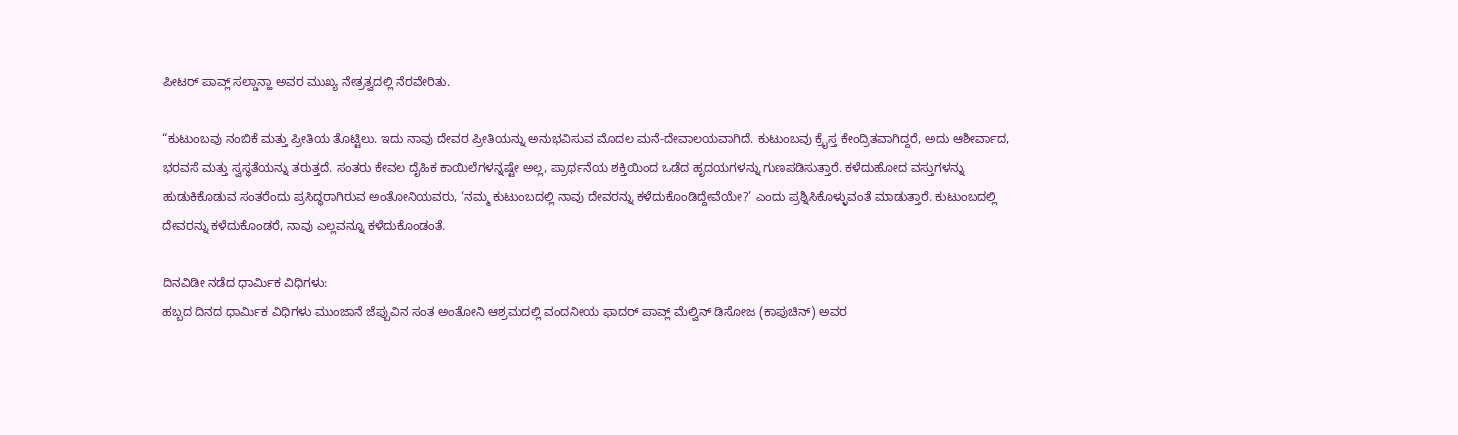ಪೀಟರ್ ಪಾವ್ಲ್ ಸಲ್ಡಾನ್ಹಾ ಅವರ ಮುಖ್ಯ ನೇತ್ರತ್ವದಲ್ಲಿ ನೆರವೇರಿತು.

“ಕುಟುಂಬವು ನಂಬಿಕೆ ಮತ್ತು ಪ್ರೀತಿಯ ತೊಟ್ಟಿಲು. ಇದು ನಾವು ದೇವರ ಪ್ರೀತಿಯನ್ನು ಅನುಭವಿಸುವ ಮೊದಲ ಮನೆ-ದೇವಾಲಯವಾಗಿದೆ. ಕುಟುಂಬವು ಕ್ರೈಸ್ತ ಕೇಂದ್ರಿತವಾಗಿದ್ದರೆ, ಅದು ಆಶೀರ್ವಾದ, ಭರವಸೆ ಮತ್ತು ಸ್ವಸ್ಥತೆಯನ್ನು ತರುತ್ತದೆ. ಸಂತರು ಕೇವಲ ದೈಹಿಕ ಕಾಯಿಲೆಗಳನ್ನಷ್ಟೇ ಅಲ್ಲ, ಪ್ರಾರ್ಥನೆಯ ಶಕ್ತಿಯಿಂದ ಒಡೆದ ಹೃದಯಗಳನ್ನು ಗುಣಪಡಿಸುತ್ತಾರೆ. ಕಳೆದುಹೋದ ವಸ್ತುಗಳನ್ನು ಹುಡುಕಿಕೊಡುವ ಸಂತರೆಂದು ಪ್ರಸಿದ್ಧರಾಗಿರುವ ಅಂತೋನಿಯವರು, ‘ನಮ್ಮ ಕುಟುಂಬದಲ್ಲಿ ನಾವು ದೇವರನ್ನು ಕಳೆದುಕೊಂಡಿದ್ದೇವೆಯೇ?’ ಎಂದು ಪ್ರಶ್ನಿಸಿಕೊಳ್ಳುವಂತೆ ಮಾಡುತ್ತಾರೆ. ಕುಟುಂಬದಲ್ಲಿ ದೇವರನ್ನು ಕಳೆದುಕೊಂಡರೆ, ನಾವು ಎಲ್ಲವನ್ನೂ ಕಳೆದುಕೊಂಡಂತೆ.

ದಿನವಿಡೀ ನಡೆದ ಧಾರ್ಮಿಕ ವಿಧಿಗಳು:
ಹಬ್ಬದ ದಿನದ ಧಾರ್ಮಿಕ ವಿಧಿಗಳು ಮುಂಜಾನೆ ಜೆಪ್ಪುವಿನ ಸಂತ ಅಂತೋನಿ ಆಶ್ರಮದಲ್ಲಿ ವಂದನೀಯ ಫಾದರ್ ಪಾವ್ಲ್ ಮೆಲ್ವಿನ್ ಡಿಸೋಜ (ಕಾಪುಚಿನ್) ಅವರ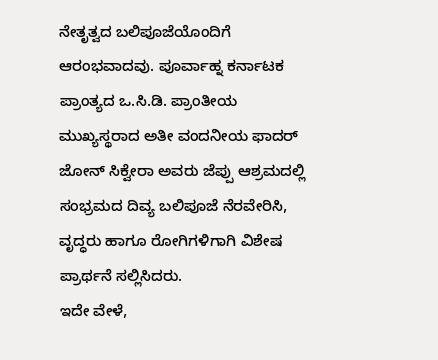ನೇತೃತ್ವದ ಬಲಿಪೂಜೆಯೊಂದಿಗೆ ಆರಂಭವಾದವು. ಪೂರ್ವಾಹ್ನ ಕರ್ನಾಟಕ ಪ್ರಾಂತ್ಯದ ಒ.ಸಿ.ಡಿ. ಪ್ರಾಂತೀಯ ಮುಖ್ಯಸ್ಥರಾದ ಅತೀ ವಂದನೀಯ ಫಾದರ್ ಜೋನ್ ಸಿಕ್ವೇರಾ ಅವರು ಜೆಪ್ಪು ಆಶ್ರಮದಲ್ಲಿ ಸಂಭ್ರಮದ ದಿವ್ಯ ಬಲಿಪೂಜೆ ನೆರವೇರಿಸಿ, ವೃದ್ಧರು ಹಾಗೂ ರೋಗಿಗಳಿಗಾಗಿ ವಿಶೇಷ ಪ್ರಾರ್ಥನೆ ಸಲ್ಲಿಸಿದರು.
ಇದೇ ವೇಳೆ,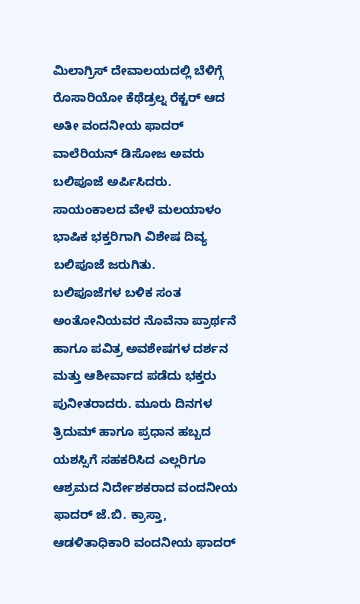ಮಿಲಾಗ್ರಿಸ್ ದೇವಾಲಯದಲ್ಲಿ ಬೆಳಿಗ್ಗೆ ರೊಸಾರಿಯೋ ಕೆಥೆಡ್ರಲ್ನ ರೆಕ್ಟರ್ ಆದ ಅತೀ ವಂದನೀಯ ಫಾದರ್ ವಾಲೆರಿಯನ್ ಡಿಸೋಜ ಅವರು ಬಲಿಪೂಜೆ ಅರ್ಪಿಸಿದರು. ಸಾಯಂಕಾಲದ ವೇಳೆ ಮಲಯಾಳಂ ಭಾಷಿಕ ಭಕ್ತರಿಗಾಗಿ ವಿಶೇಷ ದಿವ್ಯ ಬಲಿಪೂಜೆ ಜರುಗಿತು.
ಬಲಿಪೂಜೆಗಳ ಬಳಿಕ ಸಂತ ಅಂತೋನಿಯವರ ನೊವೆನಾ ಪ್ರಾರ್ಥನೆ ಹಾಗೂ ಪವಿತ್ರ ಅವಶೇಷಗಳ ದರ್ಶನ ಮತ್ತು ಆಶೀರ್ವಾದ ಪಡೆದು ಭಕ್ತರು ಪುನೀತರಾದರು. ಮೂರು ದಿನಗಳ ತ್ರಿದುಮ್ ಹಾಗೂ ಪ್ರಧಾನ ಹಬ್ಬದ ಯಶಸ್ಸಿಗೆ ಸಹಕರಿಸಿದ ಎಲ್ಲರಿಗೂ ಆಶ್ರಮದ ನಿರ್ದೇಶಕರಾದ ವಂದನೀಯ ಫಾದರ್ ಜೆ.ಬಿ. ಕ್ರಾಸ್ತಾ, ಆಡಳಿತಾಧಿಕಾರಿ ವಂದನೀಯ ಫಾದರ್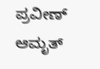ಪ್ರವೀಣ್ ಆಮೃತ್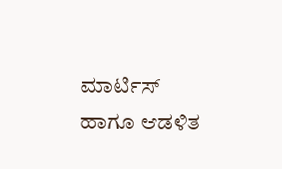ಮಾರ್ಟಿಸ್ ಹಾಗೂ ಆಡಳಿತ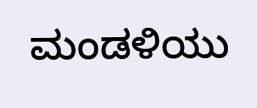ಮಂಡಳಿಯು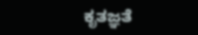ಕೃತಜ್ಞತೆ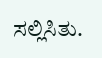ಸಲ್ಲಿಸಿತು.